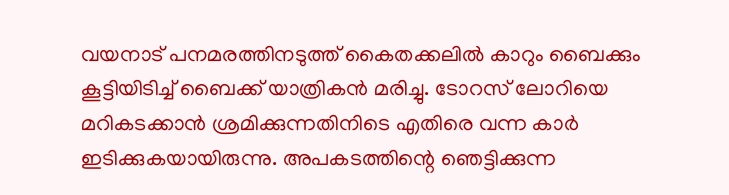വയനാട് പനമരത്തിനടുത്ത് കൈതക്കലില്‍ കാറും ബൈക്കും കൂട്ടിയിടിച്ച് ബൈക്ക് യാത്രികന്‍ മരിച്ചു. ടോറസ് ലോറിയെ മറികടക്കാന്‍ ശ്രമിക്കുന്നതിനിടെ എതിരെ വന്ന കാര്‍ ഇടിക്കുകയായിരുന്നു. അപകടത്തിന്റെ ഞെട്ടിക്കുന്ന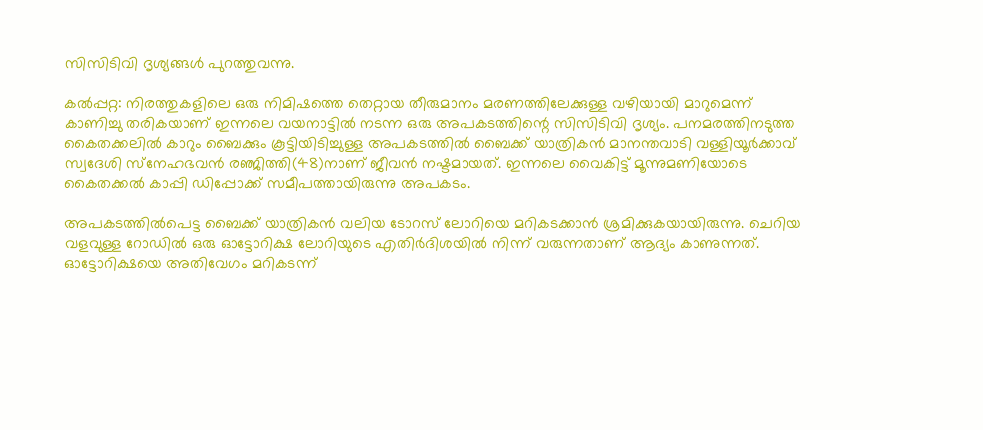സിസിടിവി ദൃശ്യങ്ങള്‍ പുറത്തുവന്നു.

കല്‍പ്പറ്റ: നിരത്തുകളിലെ ഒരു നിമിഷത്തെ തെറ്റായ തീരുമാനം മരണത്തിലേക്കുള്ള വഴിയായി മാറുമെന്ന് കാണിച്ചു തരികയാണ് ഇന്നലെ വയനാട്ടില്‍ നടന്ന ഒരു അപകടത്തിന്റെ സിസിടിവി ദൃശ്യം. പനമരത്തിനടുത്ത കൈതക്കലില്‍ കാറും ബൈക്കും കൂട്ടിയിടിച്ചുള്ള അപകടത്തില്‍ ബൈക്ക് യാത്രികന്‍ മാനന്തവാടി വള്ളിയൂര്‍ക്കാവ് സ്വദേശി സ്‌നേഹഭവന്‍ രഞ്ജിത്തി(48)നാണ് ജീവന്‍ നഷ്ടമായത്. ഇന്നലെ വൈകിട്ട് മൂന്നുമണിയോടെ കൈതക്കല്‍ കാപ്പി ഡിപ്പോക്ക് സമീപത്തായിരുന്നു അപകടം.

അപകടത്തില്‍പെട്ട ബൈക്ക് യാത്രികന്‍ വലിയ ടോറസ് ലോറിയെ മറികടക്കാന്‍ ശ്രമിക്കുകയായിരുന്നു. ചെറിയ വളവുള്ള റോഡില്‍ ഒരു ഓട്ടോറിക്ഷ ലോറിയുടെ എതിര്‍ദിശയില്‍ നിന്ന് വരുന്നതാണ് ആദ്യം കാണുന്നത്. ഓട്ടോറിക്ഷയെ അതിവേഗം മറികടന്ന്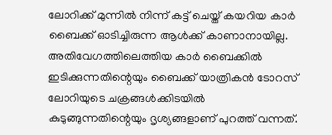ലോറിക്ക് മുന്നില്‍ നിന്ന് കട്ട് ചെയ്ത് കയറിയ കാര്‍ ബൈക്ക് ഓടിച്ചിരുന്ന ആള്‍ക്ക് കാണാനായില്ല. അതിവേഗത്തിലെത്തിയ കാര്‍ ബൈക്കില്‍ ഇടിക്കുന്നതിന്റെയും ബൈക്ക് യാത്രികന്‍ ടോറസ് ലോറിയുടെ ചക്രങ്ങള്‍ക്കിടയില്‍ കുടുങ്ങുന്നതിന്റെയും ദൃശ്യങ്ങളാണ് പുറത്ത് വന്നത്.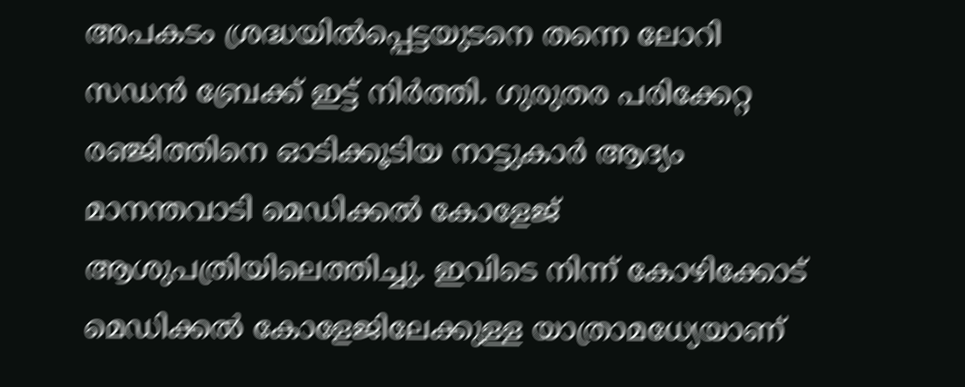അപകടം ശ്രദ്ധയില്‍പ്പെട്ടയുടനെ തന്നെ ലോറി സഡന്‍ ബ്രേക്ക് ഇട്ട് നിര്‍ത്തി. ഗുരുതര പരിക്കേറ്റ രഞ്ജിത്തിനെ ഓടിക്കൂടിയ നാട്ടുകാര്‍ ആദ്യം മാനന്തവാടി മെഡിക്കല്‍ കോളേജ് ആശുപത്രിയിലെത്തിച്ചു. ഇവിടെ നിന്ന് കോഴിക്കോട് മെഡിക്കല്‍ കോളേജിലേക്കുള്ള യാത്രാമധ്യേയാണ്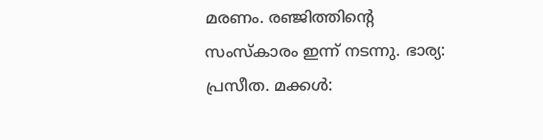മരണം. രഞ്ജിത്തിന്റെ സംസ്‌കാരം ഇന്ന് നടന്നു. ഭാര്യ: പ്രസീത. മക്കള്‍: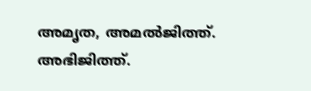അമൃത, അമല്‍ജിത്ത്. അഭിജിത്ത്.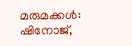മരുമക്കള്‍: ഷിനോജ്,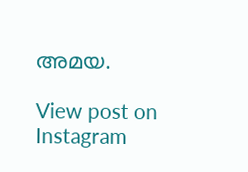അമയ.

View post on Instagram